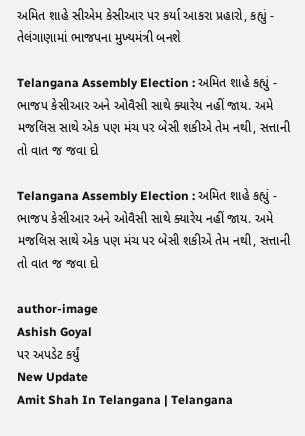અમિત શાહે સીએમ કેસીઆર પર કર્યા આકરા પ્રહારો, કહ્યું - તેલંગાણામાં ભાજપના મુખ્યમંત્રી બનશે

Telangana Assembly Election : અમિત શાહે કહ્યું - ભાજપ કેસીઆર અને ઓવૈસી સાથે ક્યારેય નહીં જાય. અમે મજલિસ સાથે એક પણ મંચ પર બેસી શકીએ તેમ નથી, સત્તાની તો વાત જ જવા દો

Telangana Assembly Election : અમિત શાહે કહ્યું - ભાજપ કેસીઆર અને ઓવૈસી સાથે ક્યારેય નહીં જાય. અમે મજલિસ સાથે એક પણ મંચ પર બેસી શકીએ તેમ નથી, સત્તાની તો વાત જ જવા દો

author-image
Ashish Goyal
પર અપડેટ કર્યું
New Update
Amit Shah In Telangana | Telangana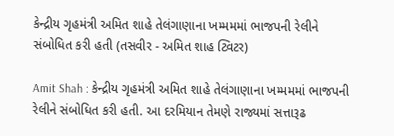કેન્દ્રીય ગૃહમંત્રી અમિત શાહે તેલંગાણાના ખમ્મમમાં ભાજપની રેલીને સંબોધિત કરી હતી (તસવીર - અમિત શાહ ટ્વિટર)

Amit Shah : કેન્દ્રીય ગૃહમંત્રી અમિત શાહે તેલંગાણાના ખમ્મમમાં ભાજપની રેલીને સંબોધિત કરી હતી. આ દરમિયાન તેમણે રાજ્યમાં સત્તારૂઢ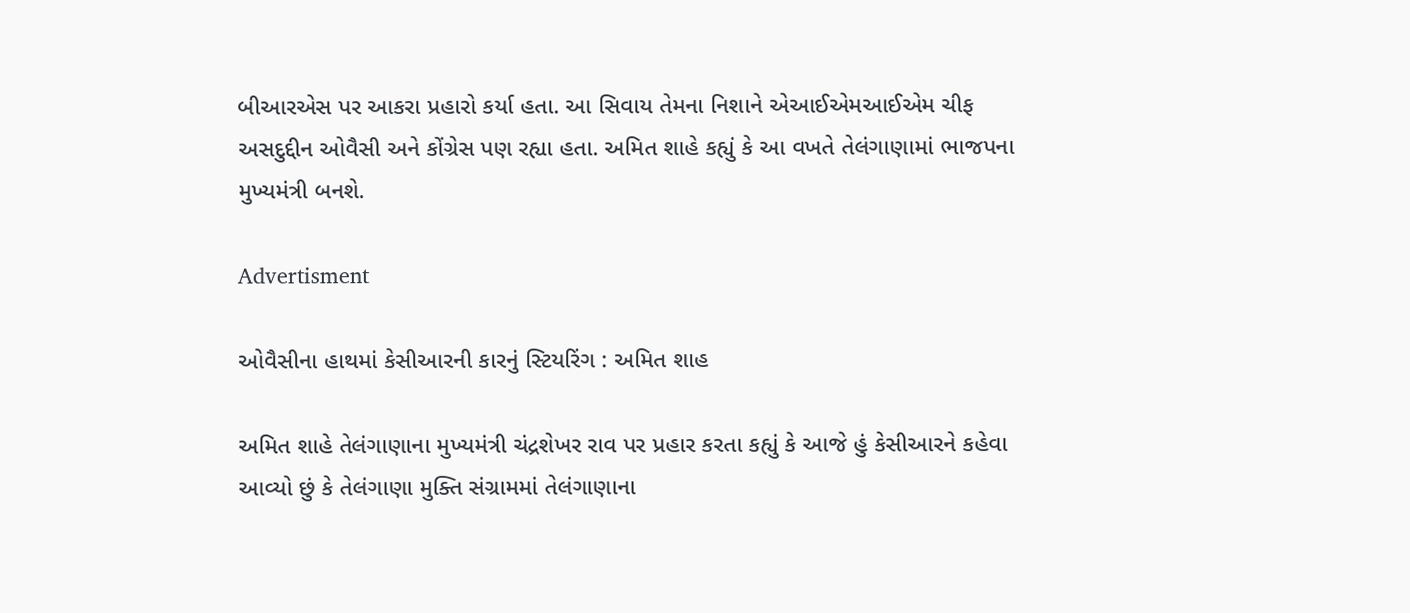બીઆરએસ પર આકરા પ્રહારો કર્યા હતા. આ સિવાય તેમના નિશાને એઆઈએમઆઈએમ ચીફ અસદુદ્દીન ઓવૈસી અને કોંગ્રેસ પણ રહ્યા હતા. અમિત શાહે કહ્યું કે આ વખતે તેલંગાણામાં ભાજપના મુખ્યમંત્રી બનશે.

Advertisment

ઓવૈસીના હાથમાં કેસીઆરની કારનું સ્ટિયરિંગ : અમિત શાહ

અમિત શાહે તેલંગાણાના મુખ્યમંત્રી ચંદ્રશેખર રાવ પર પ્રહાર કરતા કહ્યું કે આજે હું કેસીઆરને કહેવા આવ્યો છું કે તેલંગાણા મુક્તિ સંગ્રામમાં તેલંગાણાના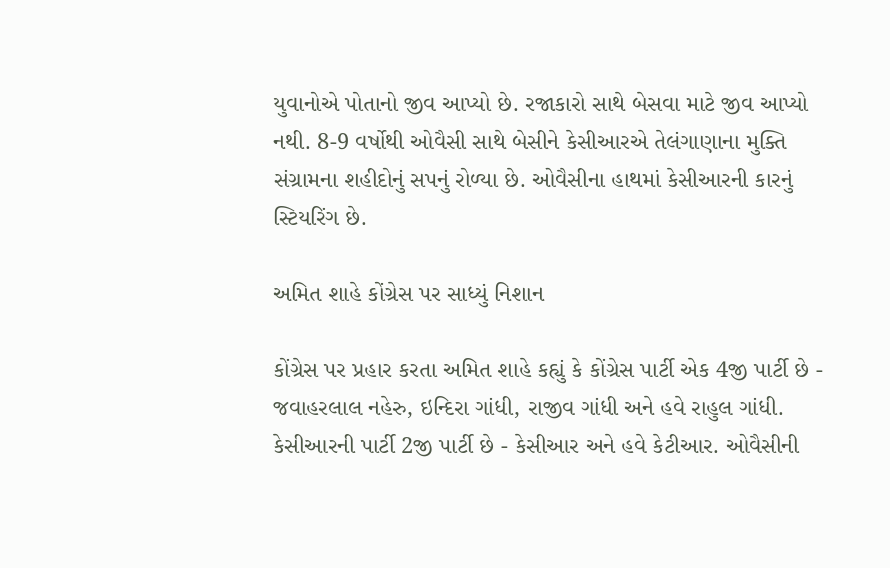યુવાનોએ પોતાનો જીવ આપ્યો છે. રજાકારો સાથે બેસવા માટે જીવ આપ્યો નથી. 8-9 વર્ષોથી ઓવૈસી સાથે બેસીને કેસીઆરએ તેલંગાણાના મુક્તિ સંગ્રામના શહીદોનું સપનું રોળ્યા છે. ઓવૈસીના હાથમાં કેસીઆરની કારનું સ્ટિયરિંગ છે.

અમિત શાહે કોંગ્રેસ પર સાધ્યું નિશાન

કોંગ્રેસ પર પ્રહાર કરતા અમિત શાહે કહ્યું કે કોંગ્રેસ પાર્ટી એક 4જી પાર્ટી છે - જવાહરલાલ નહેરુ, ઇન્દિરા ગાંધી, રાજીવ ગાંધી અને હવે રાહુલ ગાંધી. કેસીઆરની પાર્ટી 2જી પાર્ટી છે - કેસીઆર અને હવે કેટીઆર. ઓવૈસીની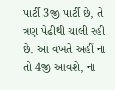પાર્ટી 3જી પાર્ટી છે, તે ત્રણ પેઢીથી ચાલી રહી છે. આ વખતે અહીં ના તો 4જી આવશે, ના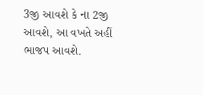3જી આવશે કે ના 2જી આવશે, આ વખતે અહીં ભાજપ આવશે.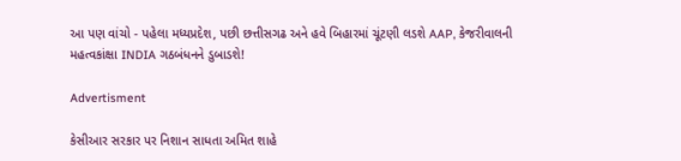આ પણ વાંચો - પહેલા મધ્યપ્રદેશ, પછી છત્તીસગઢ અને હવે બિહારમાં ચૂંટણી લડશે AAP, કેજરીવાલની મહત્વકાંક્ષા INDIA ગઠબંધનને ડુબાડશે!

Advertisment

કેસીઆર સરકાર પર નિશાન સાધતા અમિત શાહે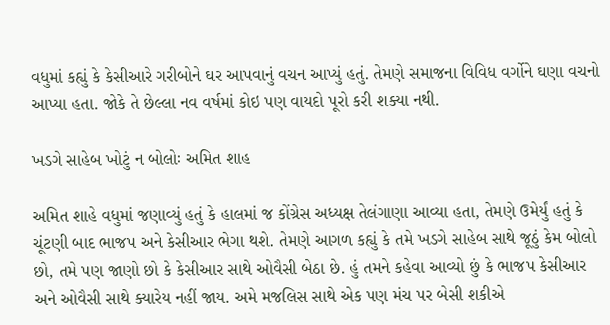વધુમાં કહ્યું કે કેસીઆરે ગરીબોને ઘર આપવાનું વચન આપ્યું હતું. તેમણે સમાજના વિવિધ વર્ગોને ઘણા વચનો આપ્યા હતા. જોકે તે છેલ્લા નવ વર્ષમાં કોઇ પણ વાયદો પૂરો કરી શક્યા નથી.

ખડગે સાહેબ ખોટું ન બોલોઃ અમિત શાહ

અમિત શાહે વધુમાં જણાવ્યું હતું કે હાલમાં જ કોંગ્રેસ અધ્યક્ષ તેલંગાણા આવ્યા હતા, તેમણે ઉમેર્યું હતું કે ચૂંટણી બાદ ભાજપ અને કેસીઆર ભેગા થશે. તેમણે આગળ કહ્યું કે તમે ખડગે સાહેબ સાથે જૂઠું કેમ બોલો છો, તમે પણ જાણો છો કે કેસીઆર સાથે ઓવૈસી બેઠા છે. હું તમને કહેવા આવ્યો છું કે ભાજપ કેસીઆર અને ઓવૈસી સાથે ક્યારેય નહીં જાય. અમે મજલિસ સાથે એક પણ મંચ પર બેસી શકીએ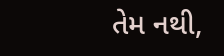તેમ નથી,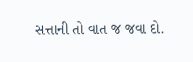સત્તાની તો વાત જ જવા દો.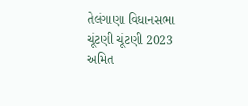તેલંગાણા વિધાનસભા ચૂંટણી ચૂંટણી 2023 અમિત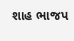શાહ ભાજપ